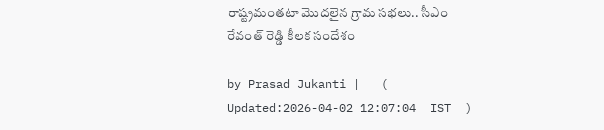రాష్ట్రమంతటా మొదలైన గ్రామ సభలు.. సీఎం రేవంత్ రెడ్డి కీలక సందేశం

by Prasad Jukanti |   (  Updated:2026-04-02 12:07:04  IST  )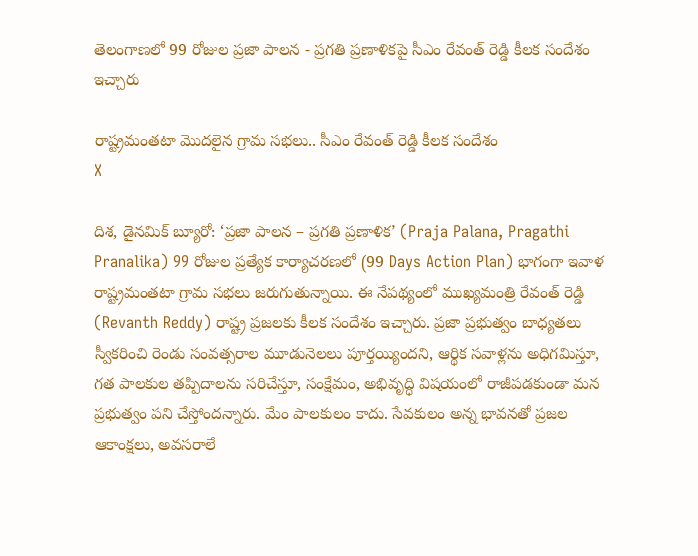తెలంగాణలో 99 రోజుల ప్రజా పాలన - ప్రగతి ప్రణాళికపై సీఎం రేవంత్ రెడ్డి కీలక సందేశం ఇచ్చారు

రాష్ట్రమంతటా మొదలైన గ్రామ సభలు.. సీఎం రేవంత్ రెడ్డి కీలక సందేశం
X

దిశ, డైనమిక్ బ్యూరో: ‘ప్రజా పాలన – ప్రగతి ప్రణాళిక’ (Praja Palana, Pragathi Pranalika) 99 రోజుల ప్రత్యేక కార్యాచరణలో (99 Days Action Plan) భాగంగా ఇవాళ రాష్ట్రమంతటా గ్రామ సభలు జరుగుతున్నాయి. ఈ నేపథ్యంలో ముఖ్యమంత్రి రేవంత్ రెడ్డి (Revanth Reddy) రాష్ట్ర ప్రజలకు కీలక సందేశం ఇచ్చారు. ప్రజా ప్రభుత్వం బాధ్యతలు స్వీకరించి రెండు సంవత్సరాల మూడునెలలు పూర్తయ్యిందని, ఆర్థిక సవాళ్లను అధిగమిస్తూ, గత పాలకుల తప్పిదాలను సరిచేస్తూ, సంక్షేమం, అభివృద్ధి విషయంలో రాజీపడకుండా మన ప్రభుత్వం పని చేస్తోందన్నారు. మేం పాలకులం కాదు. సేవకులం అన్న భావనతో ప్రజల ఆకాంక్షలు, అవసరాలే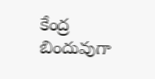కేంద్ర బిందువుగా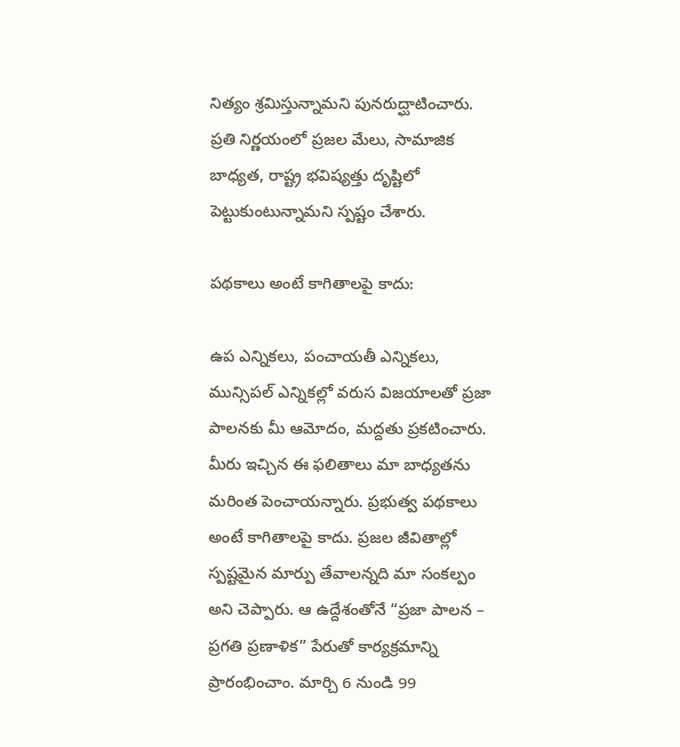నిత్యం శ్రమిస్తున్నామని పునరుద్ఘాటించారు. ప్రతి నిర్ణయంలో ప్రజల మేలు, సామాజిక బాధ్యత, రాష్ట్ర భవిష్యత్తు దృష్టిలో పెట్టుకుంటున్నామని స్పష్టం చేశారు.

పథకాలు అంటే కాగితాలపై కాదు:

ఉప ఎన్నికలు, పంచాయతీ ఎన్నికలు, మున్సిపల్ ఎన్నికల్లో వరుస విజయాలతో ప్రజా పాలనకు మీ ఆమోదం, మద్దతు ప్రకటించారు. మీరు ఇచ్చిన ఈ ఫలితాలు మా బాధ్యతను మరింత పెంచాయన్నారు. ప్రభుత్వ పథకాలు అంటే కాగితాలపై కాదు. ప్రజల జీవితాల్లో స్పష్టమైన మార్పు తేవాలన్నది మా సంకల్పం అని చెప్పారు. ఆ ఉద్దేశంతోనే “ప్రజా పాలన – ప్రగతి ప్రణాళిక” పేరుతో కార్యక్రమాన్ని ప్రారంభించాం. మార్చి 6 నుండి 99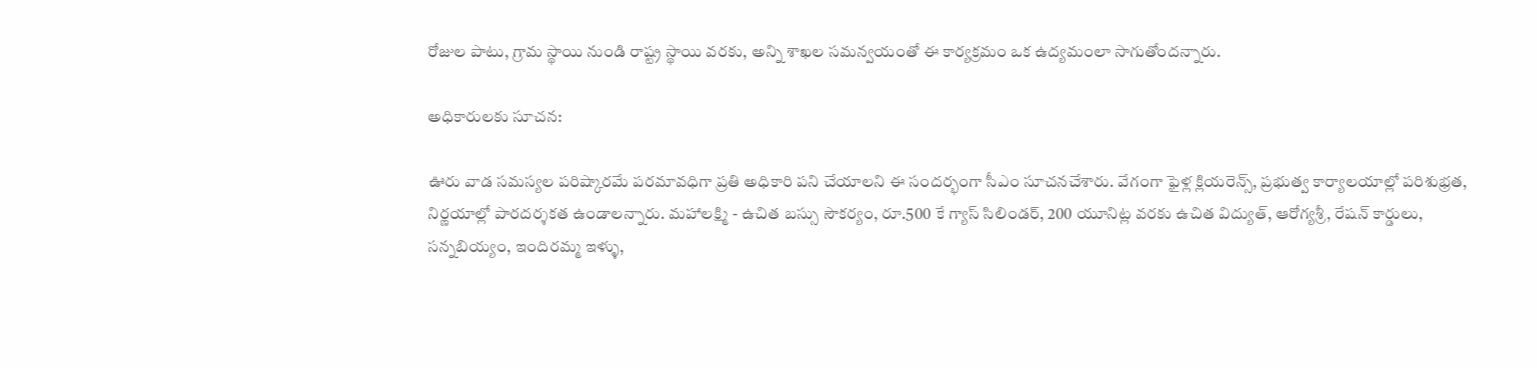రోజుల పాటు, గ్రామ స్థాయి నుండి రాష్ట్ర స్థాయి వరకు, అన్ని శాఖల సమన్వయంతో ఈ కార్యక్రమం ఒక ఉద్యమంలా సాగుతోందన్నారు.

అధికారులకు సూచన:

ఊరు వాడ సమస్యల పరిష్కారమే పరమావధిగా ప్రతి అధికారి పని చేయాలని ఈ సందర్భంగా సీఎం సూచనచేశారు. వేగంగా ఫైళ్ల క్లియరెన్స్, ప్రభుత్వ కార్యాలయాల్లో పరిశుభ్రత, నిర్ణయాల్లో పారదర్శకత ఉండాలన్నారు. మహాలక్ష్మి - ఉచిత బస్సు సౌకర్యం, రూ.500 కే గ్యాస్ సిలిండర్, 200 యూనిట్ల వరకు ఉచిత విద్యుత్, ఆరోగ్యశ్రీ, రేషన్ కార్డులు, సన్నబియ్యం, ఇందిరమ్మ ఇళ్ళు,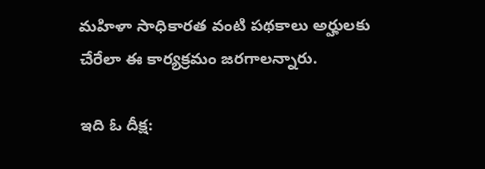మహిళా సాధికారత వంటి పథకాలు అర్హులకు చేరేలా ఈ కార్యక్రమం జరగాలన్నారు.

ఇది ఓ దీక్ష: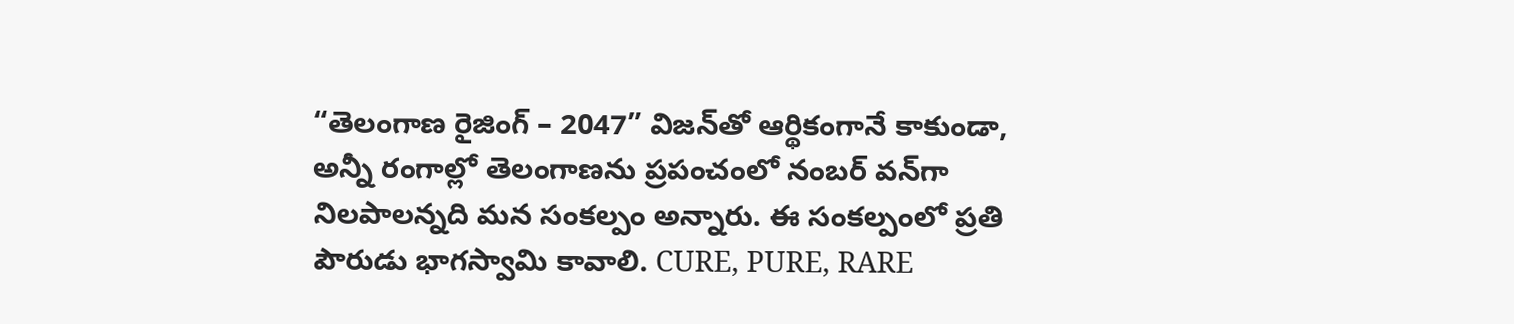“తెలంగాణ రైజింగ్ – 2047” విజన్‌తో ఆర్థికంగానే కాకుండా, అన్నీ రంగాల్లో తెలంగాణను ప్రపంచంలో నంబర్ వన్‌గా నిలపాలన్నది మన సంకల్పం అన్నారు. ఈ సంకల్పంలో ప్రతి పౌరుడు భాగస్వామి కావాలి. CURE, PURE, RARE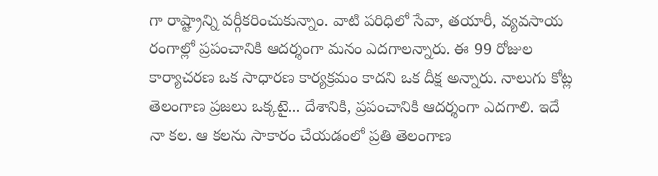గా రాష్ట్రాన్ని వర్గీకరించుకున్నాం. వాటి పరిధిలో సేవా, తయారీ, వ్యవసాయ రంగాల్లో ప్రపంచానికి ఆదర్శంగా మనం ఎదగాలన్నారు. ఈ 99 రోజుల కార్యాచరణ ఒక సాధారణ కార్యక్రమం కాదని ఒక దీక్ష అన్నారు. నాలుగు కోట్ల తెలంగాణ ప్రజలు ఒక్కటై... దేశానికి, ప్రపంచానికి ఆదర్శంగా ఎదగాలి. ఇదే నా కల. ఆ కలను సాకారం చేయడంలో ప్రతి తెలంగాణ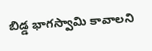బిడ్డ భాగస్వామి కావాలని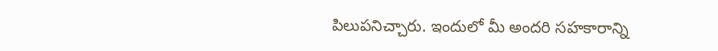పిలుపనిచ్చారు. ఇందులో మీ అందరి సహకారాన్ని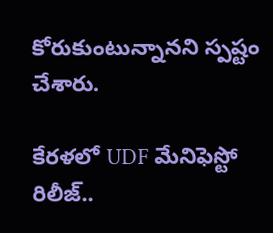కోరుకుంటున్నానని స్పష్టం చేశారు.

కేరళలో UDF మేనిఫెస్టో రిలీజ్..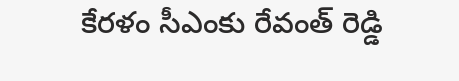కేరళం సీఎంకు రేవంత్ రెడ్డి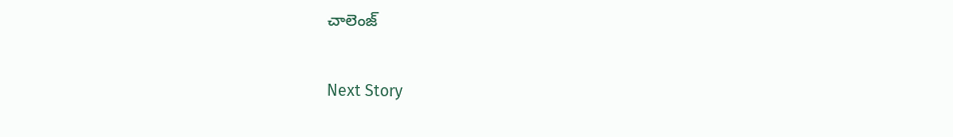చాలెంజ్

Next Story